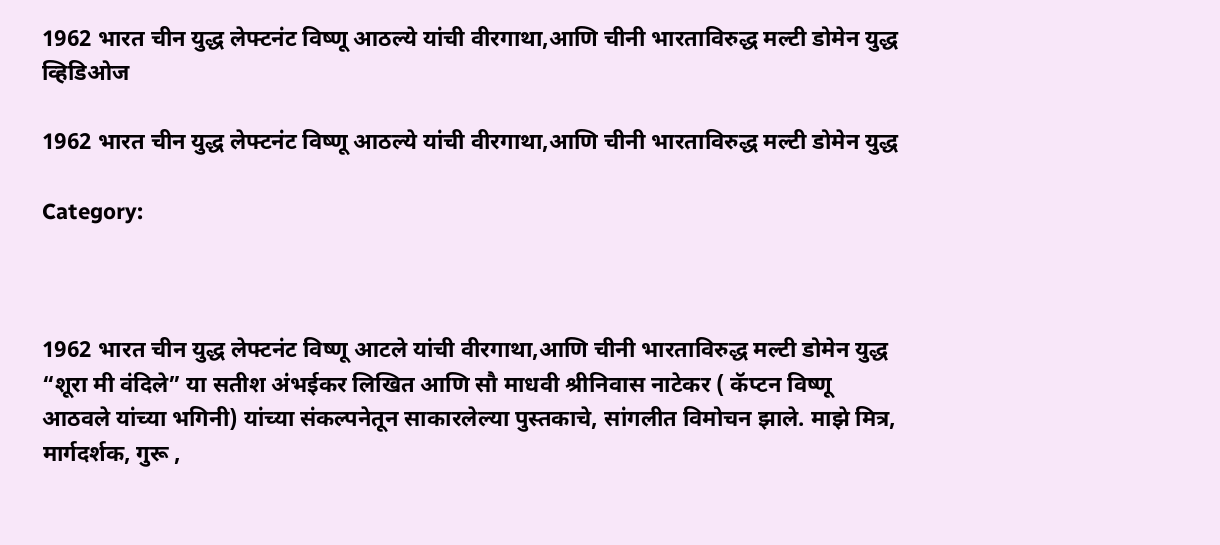1962 भारत चीन युद्ध लेफ्टनंट विष्णू आठल्ये यांची वीरगाथा,आणि चीनी भारताविरुद्ध मल्टी डोमेन युद्ध
व्हिडिओज

1962 भारत चीन युद्ध लेफ्टनंट विष्णू आठल्ये यांची वीरगाथा,आणि चीनी भारताविरुद्ध मल्टी डोमेन युद्ध

Category:



1962 भारत चीन युद्ध लेफ्टनंट विष्णू आटले यांची वीरगाथा,आणि चीनी भारताविरुद्ध मल्टी डोमेन युद्ध “शूरा मी वंदिले” या सतीश अंभईकर लिखित आणि सौ माधवी श्रीनिवास नाटेकर ( कॅप्टन विष्णू आठवले यांच्या भगिनी) यांच्या संकल्पनेतून साकारलेल्या पुस्तकाचे, सांगलीत विमोचन झाले. माझे मित्र, मार्गदर्शक, गुरू ,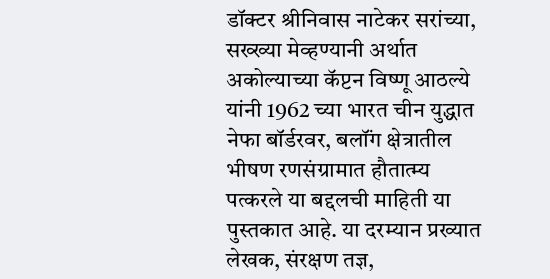डॉक्टर श्रीनिवास नाटेकर सरांच्या, सख्ख्या मेव्हण्यानी अर्थात अकोल्याच्या कॅप्टन विष्णू आठल्ये यांनी 1962 च्या भारत चीन युद्धात नेफा बॉर्डरवर, बलॉंग क्षेत्रातील भीषण रणसंग्रामात हौतात्म्य पत्करले या बद्दलची माहिती या पुस्तकात आहे. या दरम्यान प्रख्यात लेखक, संरक्षण तज्ञ,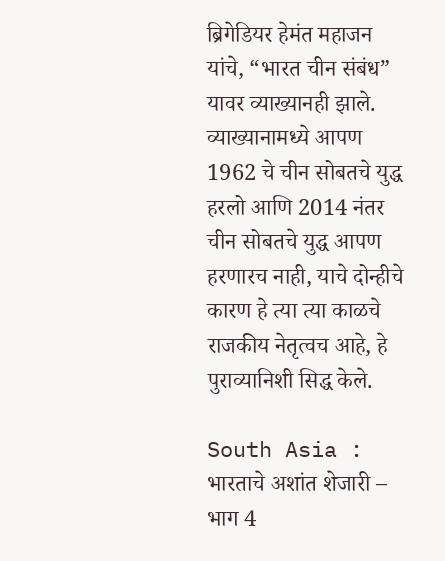ब्रिगेडियर हेमंत महाजन यांचे, “भारत चीन संबंध” यावर व्याख्यानही झाले. व्याख्यानामध्ये आपण 1962 चे चीन सोबतचे युद्ध हरलो आणि 2014 नंतर चीन सोबतचे युद्ध आपण हरणारच नाही, याचे दोन्हीचे कारण हे त्या त्या काळचे राजकीय नेतृत्वच आहे, हे पुराव्यानिशी सिद्ध केले.

South Asia : भारताचे अशांत शेजारी – भाग 4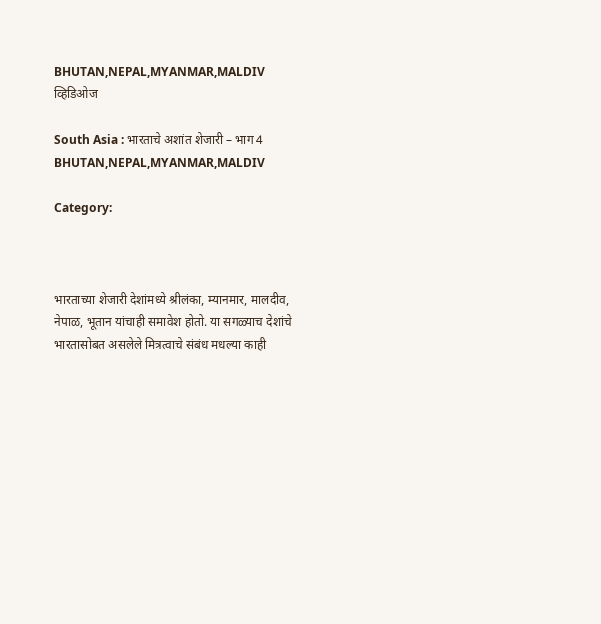BHUTAN,NEPAL,MYANMAR,MALDIV
व्हिडिओज

South Asia : भारताचे अशांत शेजारी – भाग 4 BHUTAN,NEPAL,MYANMAR,MALDIV

Category:



भारताच्या शेजारी देशांमध्ये श्रीलंका, म्यानमार, मालदीव, नेपाळ, भूतान यांचाही समावेश होतो. या सगळ्याच देशांचे भारतासोबत असलेले मित्रत्वाचे संबंध मधल्या काही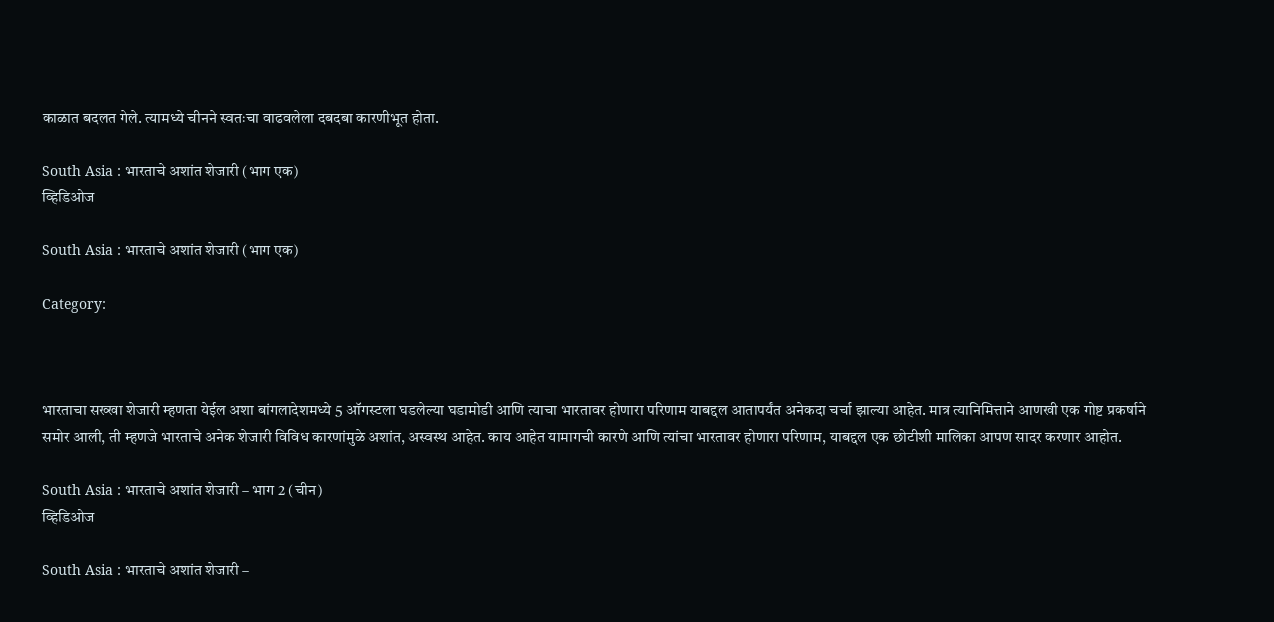काळात बदलत गेले. त्यामध्ये चीनने स्वतःचा वाढवलेला दबदबा कारणीभूत होता.

South Asia : भारताचे अशांत शेजारी (भाग एक)
व्हिडिओज

South Asia : भारताचे अशांत शेजारी (भाग एक)

Category:



भारताचा सख्खा शेजारी म्हणता येईल अशा बांगलादेशमध्ये 5 ऑगस्टला घडलेल्या घडामोडी आणि त्याचा भारतावर होणारा परिणाम याबद्दल आतापर्यंत अनेकदा चर्चा झाल्या आहेत. मात्र त्यानिमित्ताने आणखी एक गोष्ट प्रकर्षाने समोर आली, ती म्हणजे भारताचे अनेक शेजारी विविध कारणांमुळे अशांत, अस्वस्थ आहेत. काय आहेत यामागची कारणे आणि त्यांचा भारतावर होणारा परिणाम, याबद्दल एक छोटीशी मालिका आपण सादर करणार आहोत.

South Asia : भारताचे अशांत शेजारी – भाग 2 (चीन)
व्हिडिओज

South Asia : भारताचे अशांत शेजारी –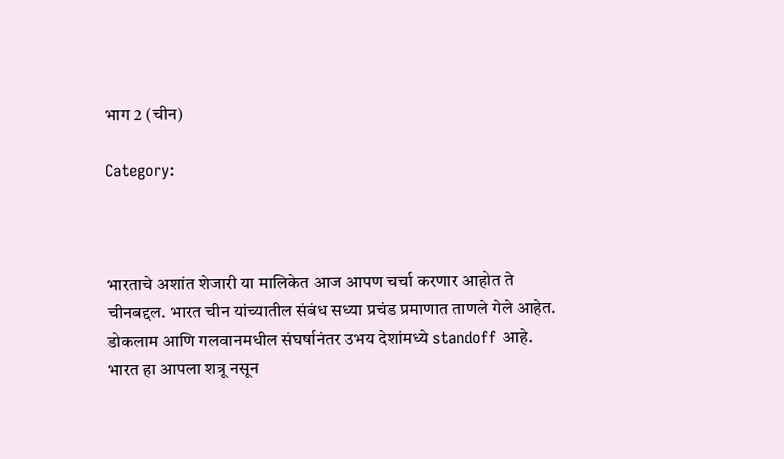भाग 2 (चीन)

Category:



भारताचे अशांत शेजारी या मालिकेत आज आपण चर्चा करणार आहोत ते चीनबद्दल. भारत चीन यांच्यातील संबंध सध्या प्रचंड प्रमाणात ताणले गेले आहेत. डोकलाम आणि गलवानमधील संघर्षानंतर उभय देशांमध्ये standoff आहे. भारत हा आपला शत्रू नसून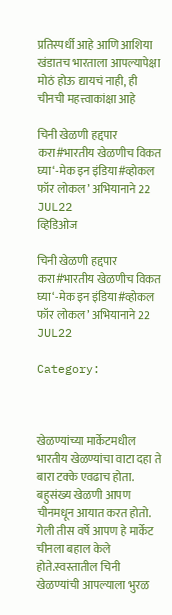प्रतिस्पर्धी आहे आणि आशिया खंडातच भारताला आपल्यापेक्षा मोठं होऊ द्यायचं नाही, ही चीनची महत्त्वाकांक्षा आहे

चिनी खेळणी हद्दपार करा#भारतीय खेळणीच विकत घ्या‘-मेक इन इंडिया#व्होकल फॉर लोकल’ अभियानाने 22 JUL22
व्हिडिओज

चिनी खेळणी हद्दपार करा#भारतीय खेळणीच विकत घ्या‘-मेक इन इंडिया#व्होकल फॉर लोकल’ अभियानाने 22 JUL22

Category:



खेळण्यांच्या मार्केटमधील भारतीय खेळण्यांचा वाटा दहा ते बारा टक्के एवढाच होता. बहुसंख्य खेळणी आपण चीनमधून आयात करत होतो. गेली तीस वर्षे आपण हे मार्केट चीनला बहाल केले होते.स्वस्तातील चिनी खेळण्यांची आपल्याला भुरळ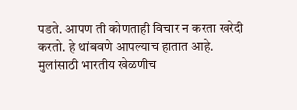पडते. आपण ती कोणताही विचार न करता खरेदी करतो. हे थांबवणे आपल्याच हातात आहे. मुलांसाठी भारतीय खेळणीच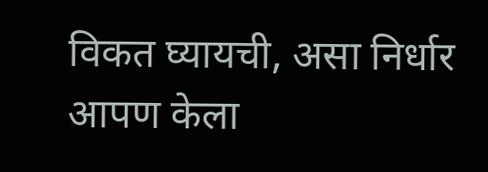विकत घ्यायची, असा निर्धार आपण केला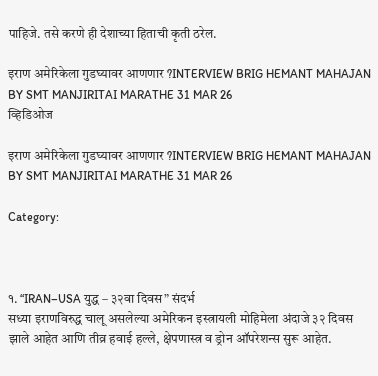पाहिजे. तसे करणे ही देशाच्या हिताची कृती ठरेल.

इराण अमेरिकेला गुडघ्यावर आणणार ?INTERVIEW BRIG HEMANT MAHAJAN BY SMT MANJIRITAI MARATHE 31 MAR 26
व्हिडिओज

इराण अमेरिकेला गुडघ्यावर आणणार ?INTERVIEW BRIG HEMANT MAHAJAN BY SMT MANJIRITAI MARATHE 31 MAR 26

Category:



१. “IRAN–USA युद्ध – ३२वा दिवस” संदर्भ
सध्या इराणविरुद्ध चालू असलेल्या अमेरिकन इस्त्रायली मोहिमेला अंदाजे ३२ दिवस झाले आहेत आणि तीव्र हवाई हल्ले, क्षेपणास्त्र व ड्रोन ऑपरेशन्स सुरू आहेत.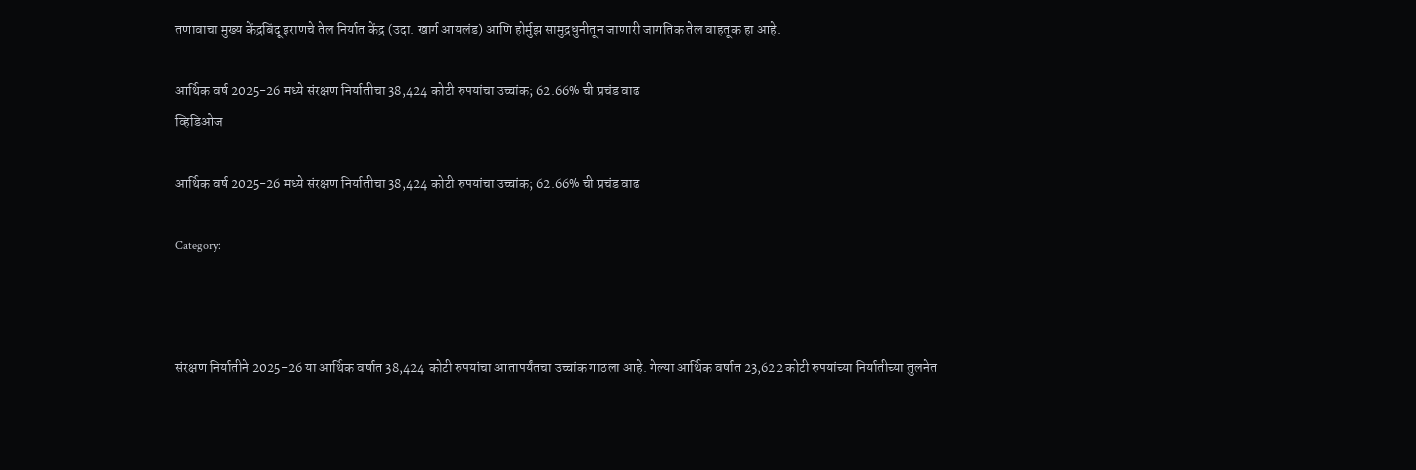तणावाचा मुख्य केंद्रबिंदू इराणचे तेल निर्यात केंद्र (उदा. खार्ग आयलंड) आणि होर्मुझ सामुद्रधुनीतून जाणारी जागतिक तेल वाहतूक हा आहे.

आर्थिक वर्ष 2025-26 मध्ये संरक्षण निर्यातीचा 38,424 कोटी रुपयांचा उच्चांक; 62.66% ची प्रचंड वाढ
व्हिडिओज

आर्थिक वर्ष 2025-26 मध्ये संरक्षण निर्यातीचा 38,424 कोटी रुपयांचा उच्चांक; 62.66% ची प्रचंड वाढ

Category:



संरक्षण निर्यातीने 2025-26 या आर्थिक वर्षात 38,424 कोटी रुपयांचा आतापर्यंतचा उच्चांक गाठला आहे. गेल्या आर्थिक वर्षात 23,622 कोटी रुपयांच्या निर्यातीच्या तुलनेत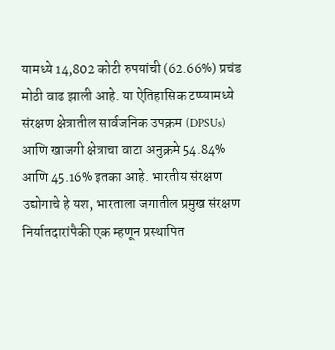यामध्ये 14,802 कोटी रुपयांची (62.66%) प्रचंड मोठी वाढ झाली आहे. या ऐतिहासिक टप्प्यामध्ये संरक्षण क्षेत्रातील सार्वजनिक उपक्रम (DPSUs) आणि खाजगी क्षेत्राचा वाटा अनुक्रमे 54.84% आणि 45.16% इतका आहे. भारतीय संरक्षण उद्योगाचे हे यश, भारताला जगातील प्रमुख संरक्षण निर्यातदारांपैकी एक म्हणून प्रस्थापित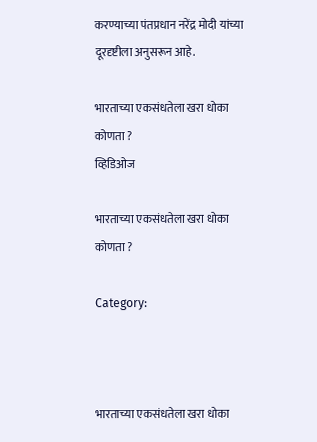करण्याच्या पंतप्रधान नरेंद्र मोदी यांच्या दूरदृष्टीला अनुसरून आहे.

भारताच्या एकसंधतेला खरा धोका कोणता ?
व्हिडिओज

भारताच्या एकसंधतेला खरा धोका कोणता ?

Category:



भारताच्या एकसंधतेला खरा धोका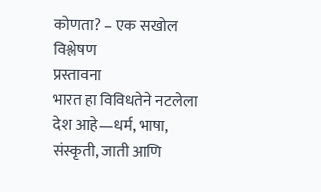कोणता? – एक सखोल विश्लेषण
प्रस्तावना
भारत हा विविधतेने नटलेला देश आहे—धर्म, भाषा, संस्कृती, जाती आणि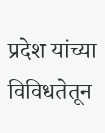प्रदेश यांच्या विविधतेतून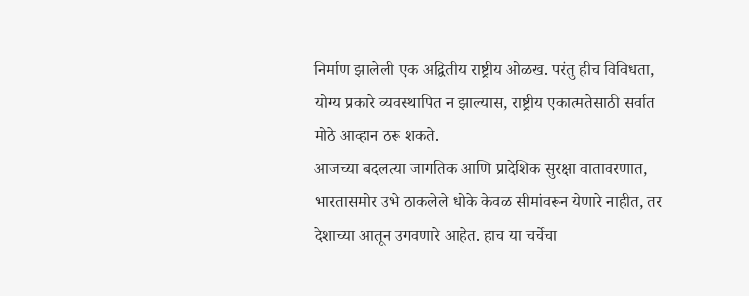निर्माण झालेली एक अद्वितीय राष्ट्रीय ओळख. परंतु हीच विविधता, योग्य प्रकारे व्यवस्थापित न झाल्यास, राष्ट्रीय एकात्मतेसाठी सर्वात मोठे आव्हान ठरू शकते.
आजच्या बदलत्या जागतिक आणि प्रादेशिक सुरक्षा वातावरणात, भारतासमोर उभे ठाकलेले धोके केवळ सीमांवरून येणारे नाहीत, तर देशाच्या आतून उगवणारे आहेत. हाच या चर्चेचा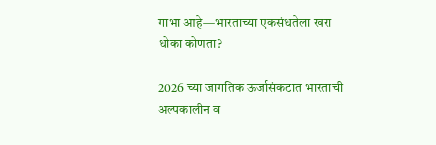गाभा आहे—भारताच्या एकसंधतेला खरा धोका कोणता?

2026 च्या जागतिक ऊर्जासंकटात भारताची अल्पकालीन व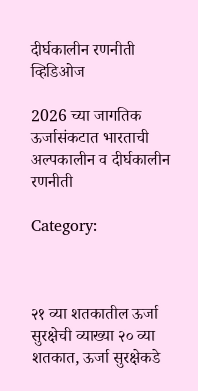दीर्घकालीन रणनीती
व्हिडिओज

2026 च्या जागतिक ऊर्जासंकटात भारताची अल्पकालीन व दीर्घकालीन रणनीती

Category:



२१ व्या शतकातील ऊर्जा सुरक्षेची व्याख्या २० व्या शतकात, ऊर्जा सुरक्षेकडे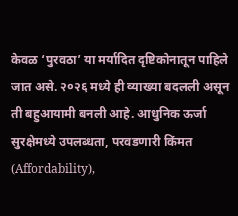केवळ ‘पुरवठा’ या मर्यादित दृष्टिकोनातून पाहिले जात असे. २०२६ मध्ये ही व्याख्या बदलली असून ती बहुआयामी बनली आहे. आधुनिक ऊर्जा सुरक्षेमध्ये उपलब्धता, परवडणारी किंमत (Affordability),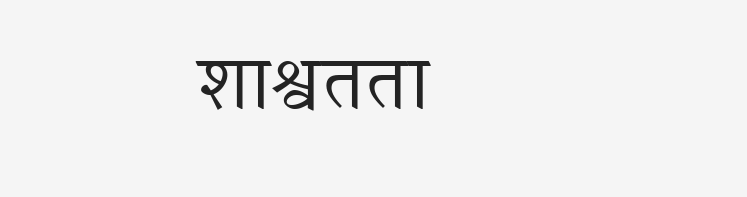शाश्वतता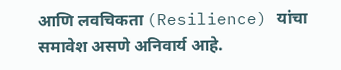आणि लवचिकता (Resilience) यांचा समावेश असणे अनिवार्य आहे.